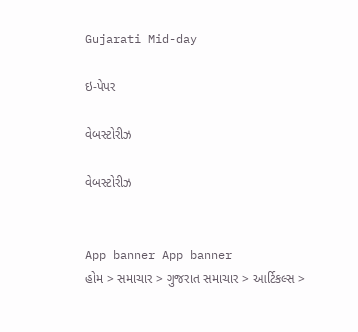Gujarati Mid-day

ઇ-પેપર

વેબસ્ટોરીઝ

વેબસ્ટોરીઝ


App banner App banner
હોમ > સમાચાર > ગુજરાત સમાચાર > આર્ટિકલ્સ >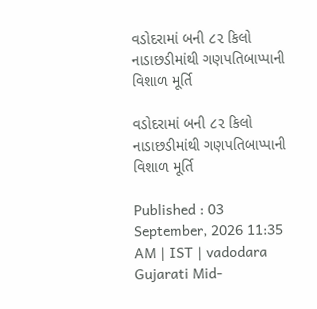વડોદરામાં બની ૮૨ કિલો નાડાછડીમાંથી ગણપતિબાપ્પાની વિશાળ મૂર્તિ

વડોદરામાં બની ૮૨ કિલો નાડાછડીમાંથી ગણપતિબાપ્પાની વિશાળ મૂર્તિ

Published : 03 September, 2026 11:35 AM | IST | vadodara
Gujarati Mid-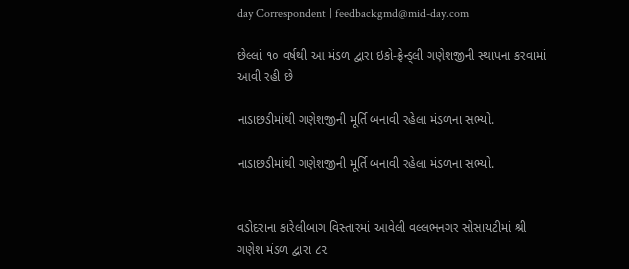day Correspondent | feedbackgmd@mid-day.com

છેલ્લાં ૧૦ વર્ષથી આ મંડળ દ્વારા ઇકો-ફ્રેન્ડ્લી ગણેશજીની સ્થાપના કરવામાં આવી રહી છે

નાડાછડીમાંથી ગણેશજીની મૂર્તિ બનાવી રહેલા મંડળના સભ્યો.

નાડાછડીમાંથી ગણેશજીની મૂર્તિ બનાવી રહેલા મંડળના સભ્યો.


વડોદરાના કારેલીબાગ વિસ્તારમાં આવેલી વલ્લભનગર સોસાયટીમાં શ્રી ગણેશ મંડળ દ્વારા ૮૨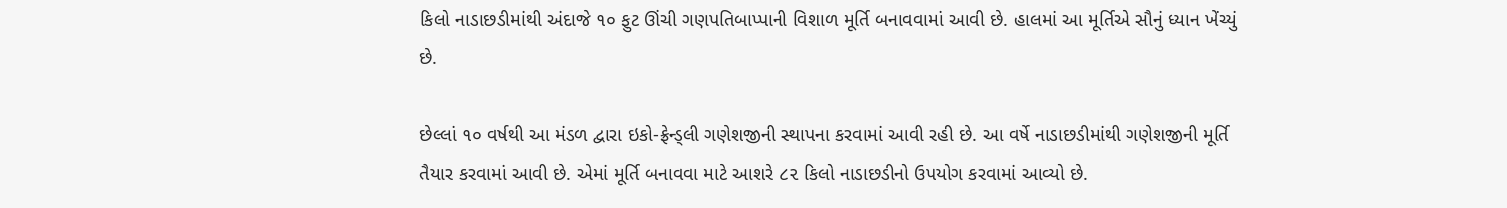કિલો નાડાછડીમાંથી અંદાજે ૧૦ ફુટ ઊંચી ગણપતિબાપ્પાની વિશાળ મૂર્તિ બનાવવામાં આવી છે. હાલમાં આ મૂર્તિએ સૌનું ધ્યાન ખેંચ્યું છે.

છેલ્લાં ૧૦ વર્ષથી આ મંડળ દ્વારા ઇકો-ફ્રેન્ડ્લી ગણેશજીની સ્થાપના કરવામાં આવી રહી છે. આ વર્ષે નાડાછડીમાંથી ગણેશજીની મૂર્તિ તૈયાર કરવામાં આવી છે. એમાં મૂર્તિ બનાવવા માટે આશરે ૮૨ કિલો નાડાછડીનો ઉપયોગ કરવામાં આવ્યો છે.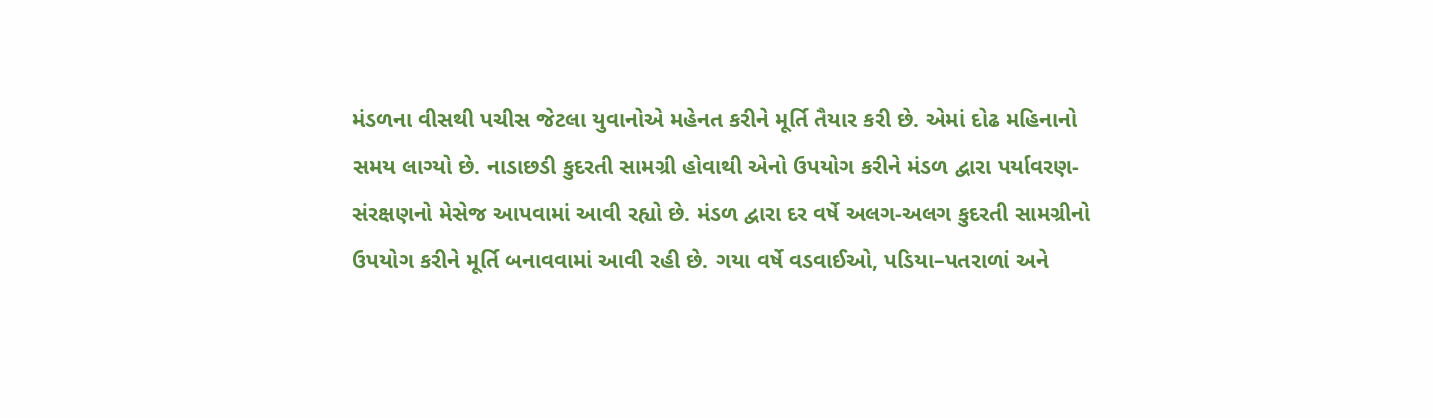મંડળના વીસથી પચીસ જેટલા યુવાનોએ મહેનત કરીને મૂર્તિ તૈયાર કરી છે. એમાં દોઢ મહિનાનો સમય લાગ્યો છે. નાડાછડી કુદરતી સામગ્રી હોવાથી એનો ઉપયોગ કરીને મંડળ દ્વારા પર્યાવરણ-સંરક્ષણનો મેસેજ આપવામાં આવી રહ્યો છે. મંડળ દ્વારા દર વર્ષે અલગ-અલગ કુદરતી સામગ્રીનો ઉપયોગ કરીને મૂર્તિ બનાવવામાં આવી રહી છે. ગયા વર્ષે વડવાઈઓ, પડિયા–પતરાળાં અને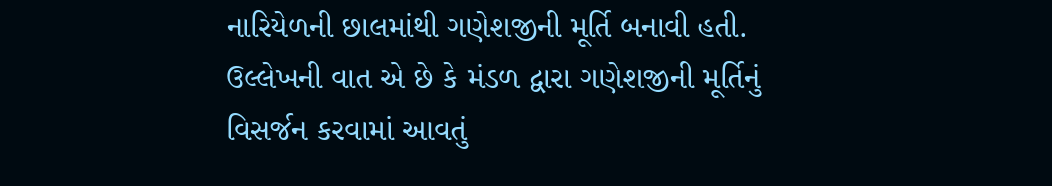નારિયેળની છાલમાંથી ગણેશજીની મૂર્તિ બનાવી હતી. ઉલ્લેખની વાત એ છે કે મંડળ દ્વારા ગણેશજીની મૂર્તિનું વિસર્જન કરવામાં આવતું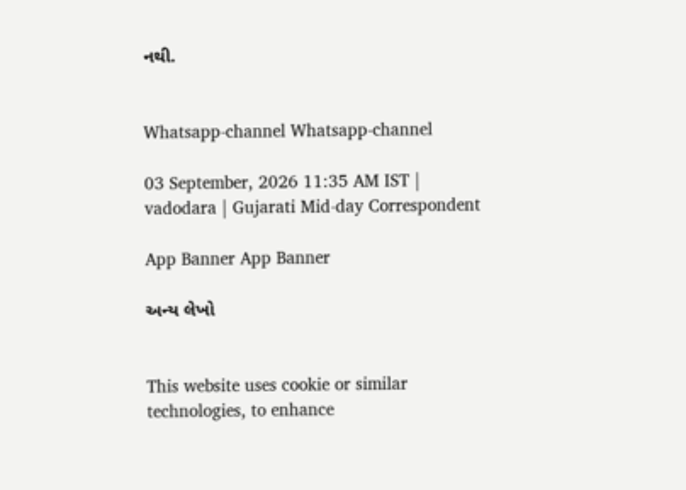નથી.


Whatsapp-channel Whatsapp-channel

03 September, 2026 11:35 AM IST | vadodara | Gujarati Mid-day Correspondent

App Banner App Banner

અન્ય લેખો


This website uses cookie or similar technologies, to enhance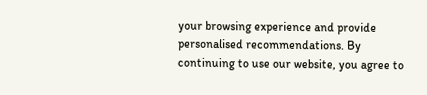your browsing experience and provide personalised recommendations. By continuing to use our website, you agree to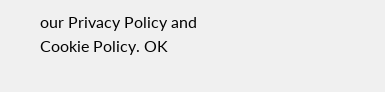our Privacy Policy and Cookie Policy. OK